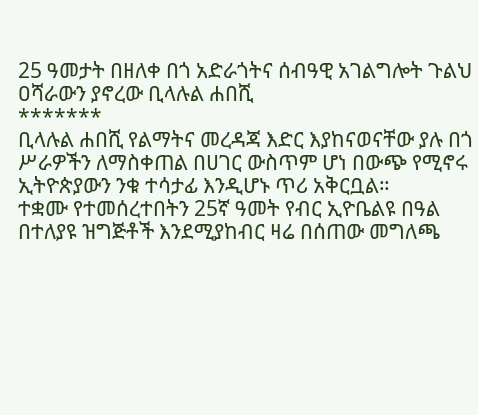25 ዓመታት በዘለቀ በጎ አድራጎትና ሰብዓዊ አገልግሎት ጉልህ ዐሻራውን ያኖረው ቢላሉል ሐበሺ
*******
ቢላሉል ሐበሺ የልማትና መረዳጃ እድር እያከናወናቸው ያሉ በጎ ሥራዎችን ለማስቀጠል በሀገር ውስጥም ሆነ በውጭ የሚኖሩ ኢትዮጵያውን ንቁ ተሳታፊ እንዲሆኑ ጥሪ አቅርቧል።
ተቋሙ የተመሰረተበትን 25ኛ ዓመት የብር ኢዮቤልዩ በዓል በተለያዩ ዝግጅቶች እንደሚያከብር ዛሬ በሰጠው መግለጫ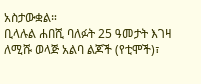አስታውቋል።
ቢላሉል ሐበሺ ባለፉት 25 ዓመታት እገዛ ለሚሹ ወላጅ አልባ ልጆች (የቲሞች)፣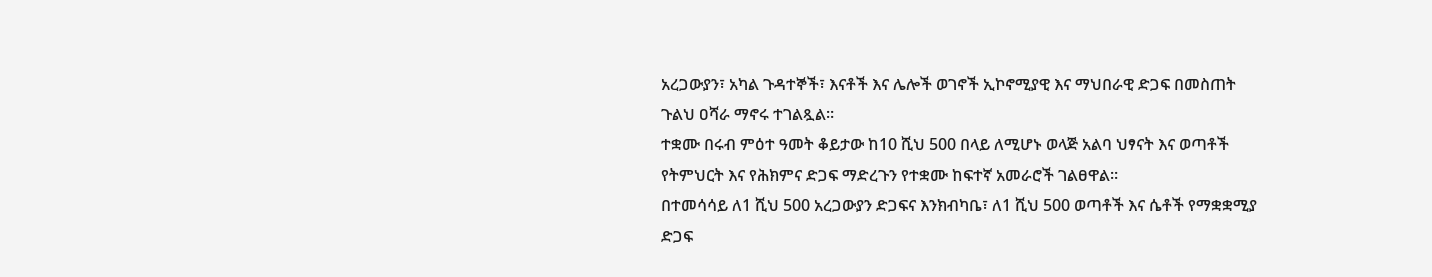አረጋውያን፣ አካል ጉዳተኞች፣ እናቶች እና ሌሎች ወገኖች ኢኮኖሚያዊ እና ማህበራዊ ድጋፍ በመስጠት ጉልህ ዐሻራ ማኖሩ ተገልጿል።
ተቋሙ በሩብ ምዕተ ዓመት ቆይታው ከ10 ሺህ 500 በላይ ለሚሆኑ ወላጅ አልባ ህፃናት እና ወጣቶች የትምህርት እና የሕክምና ድጋፍ ማድረጉን የተቋሙ ከፍተኛ አመራሮች ገልፀዋል።
በተመሳሳይ ለ1 ሺህ 500 አረጋውያን ድጋፍና እንክብካቤ፣ ለ1 ሺህ 500 ወጣቶች እና ሴቶች የማቋቋሚያ ድጋፍ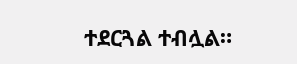ተደርጓል ተብሏል።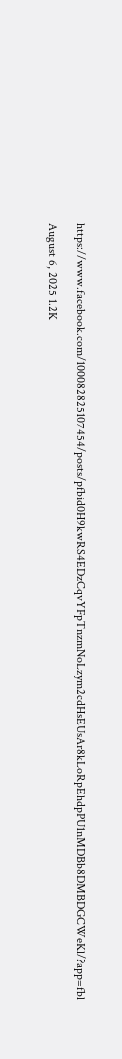https://www.facebook.com/100082825107454/posts/pfbid0H9kwRS4EDzCqvYFpTnzmNoLzym2cdHsEUsAr8kLoRpEhdpPU1nMDBb8DMBDGCWeKl/?app=fbl

August 6, 2025 1.2K